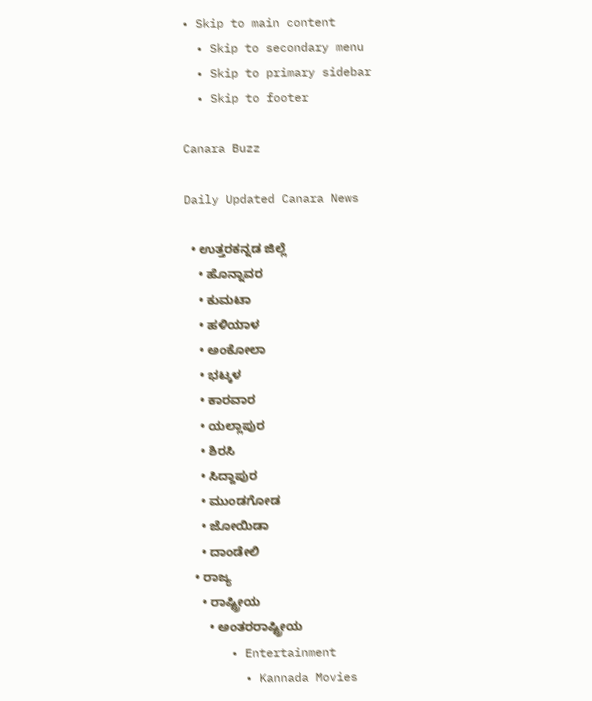• Skip to main content
  • Skip to secondary menu
  • Skip to primary sidebar
  • Skip to footer

Canara Buzz

Daily Updated Canara News

  • ಉತ್ತರಕನ್ನಡ ಜಿಲ್ಲೆ
    • ಹೊನ್ನಾವರ
    • ಕುಮಟಾ
    • ಹಳಿಯಾಳ
    • ಅಂಕೋಲಾ
    • ಭಟ್ಕಳ
    • ಕಾರವಾರ
    • ಯಲ್ಲಾಪುರ
    • ಶಿರಸಿ
    • ಸಿದ್ದಾಪುರ
    • ಮುಂಡಗೋಡ
    • ಜೋಯಿಡಾ
    • ದಾಂಡೇಲಿ
  • ರಾಜ್ಯ
    • ರಾಷ್ಟ್ರೀಯ
      • ಅಂತರರಾಷ್ಟ್ರೀಯ
      • Entertainment
        • Kannada Movies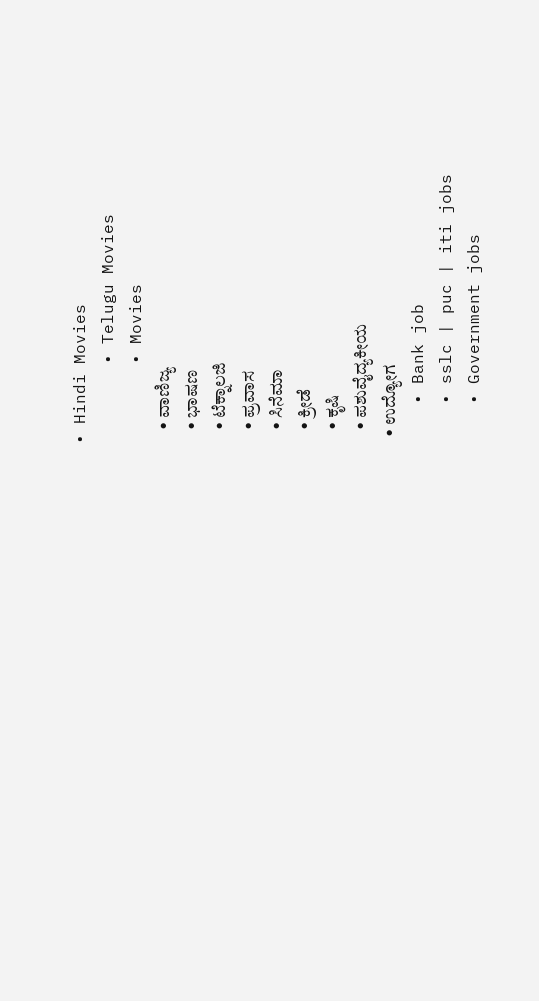• Hindi Movies
        • Telugu Movies
        • Movies
    • ವಾಣಿಜ್ಯ
    • ಭಾಷಣ
    • ಟೆಕ್ನಾಲಜಿ
    • ಪ್ರವಾಸ
    • ಸಿನೆಮಾ
    • ಕ್ರೀಡೆ
    • ಕೃಷಿ
    • ಪಶುವೈದ್ಯಕೀಯ
  • ಉದ್ಯೋಗ
    • Bank job
    • sslc | puc | iti jobs
    • Government jobs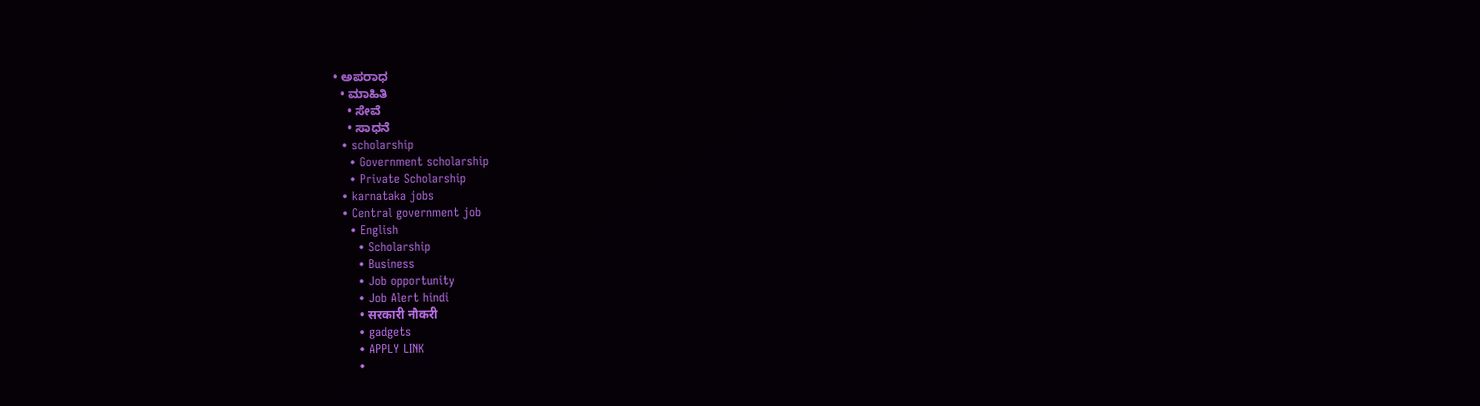• ಅಪರಾಧ
  • ಮಾಹಿತಿ
    • ಸೇವೆ
    • ಸಾಧನೆ
  • scholarship
    • Government scholarship
    • Private Scholarship
  • karnataka jobs
  • Central government job
    • English
      • Scholarship
      • Business
      • Job opportunity
      • Job Alert hindi
        • सरकारी नौकरी
      • gadgets
      • APPLY LINK
      •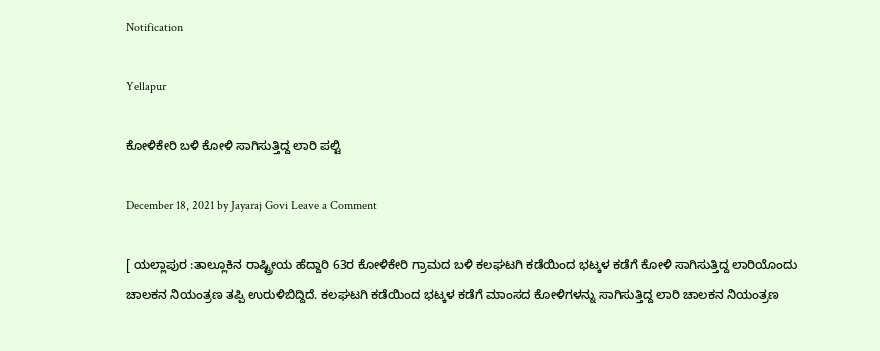Notification

Yellapur

ಕೋಳಿಕೇರಿ ಬಳಿ ಕೋಳಿ ಸಾಗಿಸುತ್ತಿದ್ದ ಲಾರಿ ಪಲ್ಟಿ

December 18, 2021 by Jayaraj Govi Leave a Comment

[ ಯಲ್ಲಾಪುರ :ತಾಲ್ಲೂಕಿನ ರಾಷ್ಟ್ರೀಯ ಹೆದ್ದಾರಿ 63ರ ಕೋಳಿಕೇರಿ ಗ್ರಾಮದ ಬಳಿ ಕಲಘಟಗಿ ಕಡೆಯಿಂದ ಭಟ್ಕಳ ಕಡೆಗೆ ಕೋಳಿ ಸಾಗಿಸುತ್ತಿದ್ದ ಲಾರಿಯೊಂದು ಚಾಲಕನ ನಿಯಂತ್ರಣ ತಪ್ಪಿ ಉರುಳಿಬಿದ್ದಿದೆ. ಕಲಘಟಗಿ ಕಡೆಯಿಂದ ಭಟ್ಕಳ ಕಡೆಗೆ ಮಾಂಸದ ಕೋಳಿಗಳನ್ನು ಸಾಗಿಸುತ್ತಿದ್ದ ಲಾರಿ ಚಾಲಕನ ನಿಯಂತ್ರಣ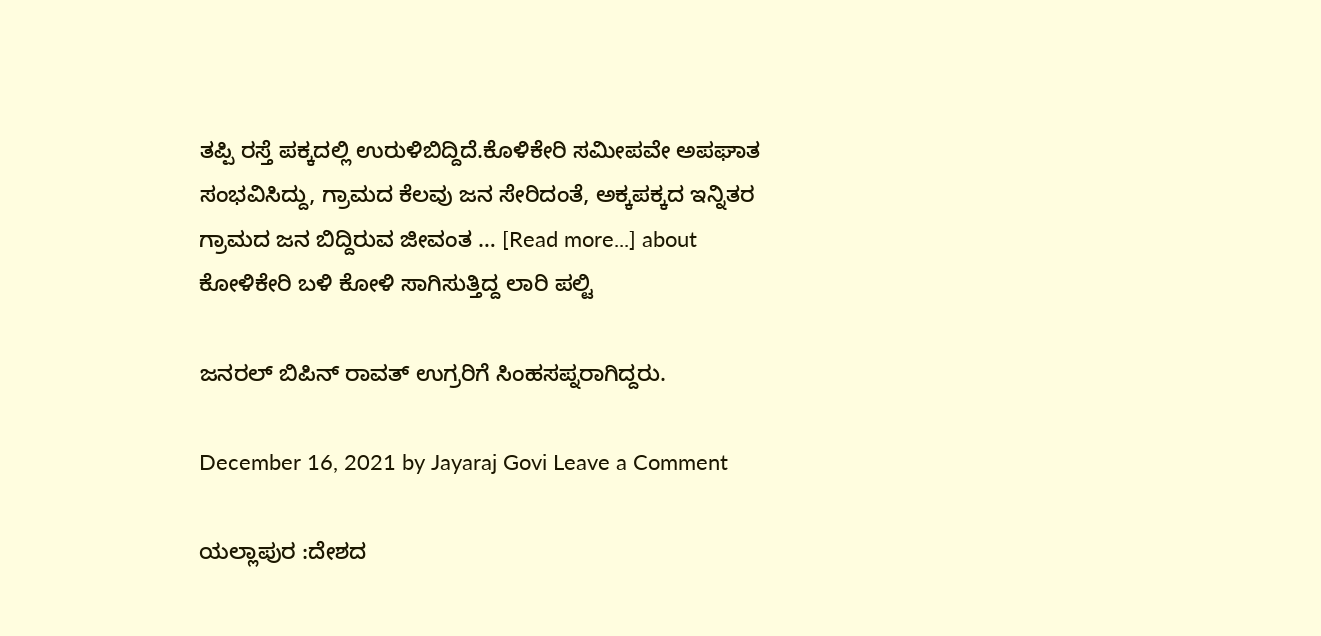ತಪ್ಪಿ ರಸ್ತೆ ಪಕ್ಕದಲ್ಲಿ ಉರುಳಿಬಿದ್ದಿದೆ.ಕೊಳಿಕೇರಿ ಸಮೀಪವೇ ಅಪಘಾತ ಸಂಭವಿಸಿದ್ದು, ಗ್ರಾಮದ ಕೆಲವು ಜನ ಸೇರಿದಂತೆ, ಅಕ್ಕಪಕ್ಕದ ಇನ್ನಿತರ ಗ್ರಾಮದ ಜನ ಬಿದ್ದಿರುವ ಜೀವಂತ … [Read more...] about ಕೋಳಿಕೇರಿ ಬಳಿ ಕೋಳಿ ಸಾಗಿಸುತ್ತಿದ್ದ ಲಾರಿ ಪಲ್ಟಿ

ಜನರಲ್ ಬಿಪಿನ್ ರಾವತ್ ಉಗ್ರರಿಗೆ ಸಿಂಹಸಪ್ನರಾಗಿದ್ದರು.

December 16, 2021 by Jayaraj Govi Leave a Comment

ಯಲ್ಲಾಪುರ :ದೇಶದ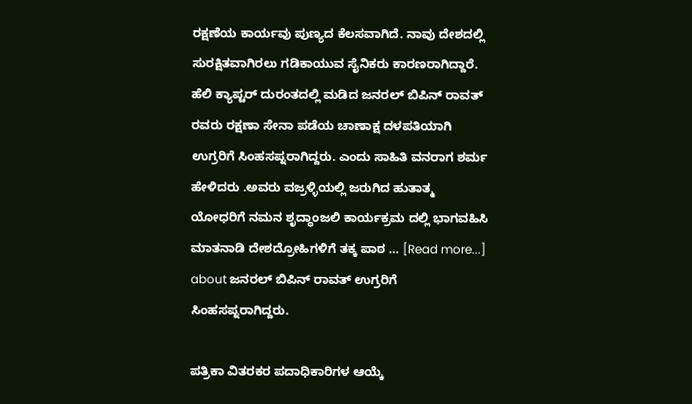ರಕ್ಷಣೆಯ ಕಾರ್ಯವು ಪುಣ್ಯದ ಕೆಲಸವಾಗಿದೆ. ನಾವು ದೇಶದಲ್ಲಿ ಸುರಕ್ಷಿತವಾಗಿರಲು ಗಡಿಕಾಯುವ ಸೈನಿಕರು ಕಾರಣರಾಗಿದ್ದಾರೆ. ಹೆಲಿ ಕ್ಯಾಪ್ಟರ್ ದುರಂತದಲ್ಲಿ ಮಡಿದ ಜನರಲ್ ಬಿಪಿನ್ ರಾವತ್ ರವರು ರಕ್ಷಣಾ ಸೇನಾ ಪಡೆಯ ಚಾಣಾಕ್ಷ ದಳಪತಿಯಾಗಿ ಉಗ್ರರಿಗೆ ಸಿಂಹಸಪ್ನರಾಗಿದ್ದರು. ಎಂದು ಸಾಹಿತಿ ವನರಾಗ ಶರ್ಮ ಹೇಳಿದರು .ಅವರು ವಜ್ರಳ್ಳಿಯಲ್ಲಿ ಜರುಗಿದ ಹುತಾತ್ಮ ಯೋಧರಿಗೆ ನಮನ ಶೃದ್ಧಾಂಜಲಿ ಕಾರ್ಯಕ್ರಮ ದಲ್ಲಿ ಭಾಗವಹಿಸಿ ಮಾತನಾಡಿ ದೇಶದ್ರೋಹಿಗಳಿಗೆ ತಕ್ಕ ಪಾಠ … [Read more...] about ಜನರಲ್ ಬಿಪಿನ್ ರಾವತ್ ಉಗ್ರರಿಗೆ ಸಿಂಹಸಪ್ನರಾಗಿದ್ದರು.

ಪತ್ರಿಕಾ ವಿತರಕರ ಪದಾಧಿಕಾರಿಗಳ ಆಯ್ಕೆ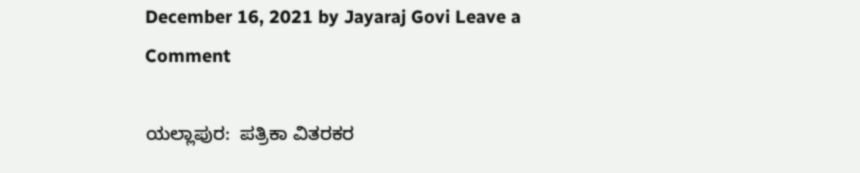December 16, 2021 by Jayaraj Govi Leave a Comment

ಯಲ್ಲಾಪುರ:  ಪತ್ರಿಕಾ ವಿತರಕರ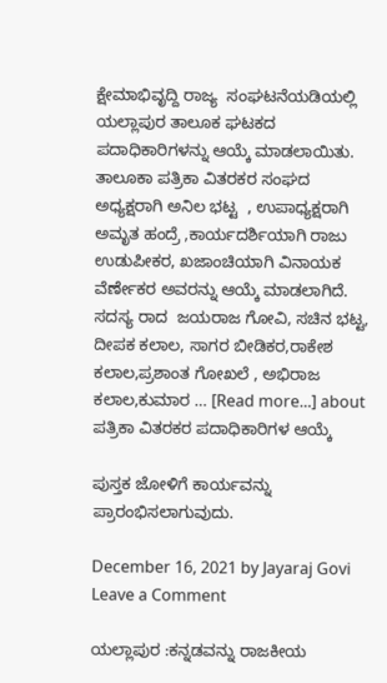ಕ್ಷೇಮಾಭಿವೃದ್ದಿ ರಾಜ್ಯ  ಸಂಘಟನೆಯಡಿಯಲ್ಲಿ ಯಲ್ಲಾಪುರ ತಾಲೂಕ ಘಟಕದ ಪದಾಧಿಕಾರಿಗಳನ್ನು ಆಯ್ಕೆ ಮಾಡಲಾಯಿತು. ತಾಲೂಕಾ ಪತ್ರಿಕಾ ವಿತರಕರ ಸಂಘದ  ಅಧ್ಯಕ್ಷರಾಗಿ ಅನಿಲ ಭಟ್ಟ  , ಉಪಾಧ್ಯಕ್ಷರಾಗಿ  ಅಮೃತ ಹಂದ್ರೆ ,ಕಾರ್ಯದರ್ಶಿಯಾಗಿ ರಾಜು ಉಡುಪೀಕರ, ಖಜಾಂಚಿಯಾಗಿ ವಿನಾಯಕ ವೆರ್ಣೇಕರ ಅವರನ್ನು ಆಯ್ಕೆ ಮಾಡಲಾಗಿದೆ. ಸದಸ್ಯ ರಾದ  ಜಯರಾಜ ಗೋವಿ, ಸಚಿನ ಭಟ್ಟ, ದೀಪಕ ಕಲಾಲ, ಸಾಗರ ಬೀಡಿಕರ,ರಾಕೇಶ ಕಲಾಲ,ಪ್ರಶಾಂತ ಗೋಖಲೆ , ಅಭಿರಾಜ ಕಲಾಲ,ಕುಮಾರ … [Read more...] about ಪತ್ರಿಕಾ ವಿತರಕರ ಪದಾಧಿಕಾರಿಗಳ ಆಯ್ಕೆ

ಪುಸ್ತಕ ಜೋಳಿಗೆ ಕಾರ್ಯವನ್ನು ಪ್ರಾರಂಭಿಸಲಾಗುವುದು.

December 16, 2021 by Jayaraj Govi Leave a Comment

ಯಲ್ಲಾಪುರ :ಕನ್ನಡವನ್ನು ರಾಜಕೀಯ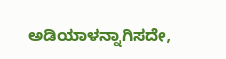ಅಡಿಯಾಳನ್ನಾಗಿಸದೇ,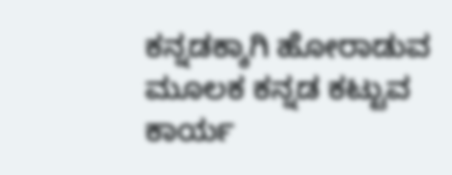ಕನ್ನಡಕ್ಕಾಗಿ ಹೋರಾಡುವ ಮೂಲಕ ಕನ್ನಡ ಕಟ್ಟುವ ಕಾರ್ಯ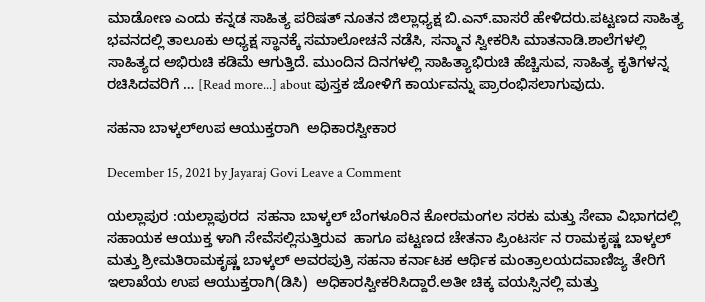ಮಾಡೋಣ ಎಂದು ಕನ್ನಡ ಸಾಹಿತ್ಯ ಪರಿಷತ್‌ ನೂತನ ಜಿಲ್ಲಾಧ್ಯಕ್ಷ ಬಿ.ಎನ್‌.ವಾಸರೆ ಹೇಳಿದರು.ಪಟ್ಟಣದ ಸಾಹಿತ್ಯ ಭವನದಲ್ಲಿ ತಾಲೂಕು ಅಧ್ಯಕ್ಷ ಸ್ಥಾನಕ್ಕೆ ಸಮಾಲೋಚನೆ ನಡೆಸಿ, ಸನ್ಮಾನ ಸ್ವೀಕರಿಸಿ ಮಾತನಾಡಿ.ಶಾಲೆಗಳಲ್ಲಿ ಸಾಹಿತ್ಯದ ಅಭಿರುಚಿ ಕಡಿಮೆ ಆಗುತ್ತಿದೆ. ಮುಂದಿನ ದಿನಗಳಲ್ಲಿ ಸಾಹಿತ್ಯಾಭಿರುಚಿ ಹೆಚ್ಚಿಸುವ, ಸಾಹಿತ್ಯ ಕೃತಿಗಳನ್ನ ರಚಿಸಿದವರಿಗೆ … [Read more...] about ಪುಸ್ತಕ ಜೋಳಿಗೆ ಕಾರ್ಯವನ್ನು ಪ್ರಾರಂಭಿಸಲಾಗುವುದು.

ಸಹನಾ ಬಾಳ್ಕಲ್ಉಪ ಆಯುಕ್ತರಾಗಿ  ಅಧಿಕಾರಸ್ವೀಕಾರ

December 15, 2021 by Jayaraj Govi Leave a Comment

ಯಲ್ಲಾಪುರ :ಯಲ್ಲಾಪುರದ  ಸಹನಾ ಬಾಳ್ಕಲ್ ಬೆಂಗಳೂರಿನ ಕೋರಮಂಗಲ ಸರಕು ಮತ್ತು ಸೇವಾ ವಿಭಾಗದಲ್ಲಿ ಸಹಾಯಕ ಆಯುಕ್ತ ಳಾಗಿ ಸೇವೆಸಲ್ಲಿಸುತ್ತಿರುವ  ಹಾಗೂ ಪಟ್ಟಣದ ಚೇತನಾ ಪ್ರಿಂಟರ್ಸ ನ ರಾಮಕೃಷ್ಣ ಬಾಳ್ಕಲ್ ಮತ್ತು ಶ್ರೀಮತಿರಾಮಕೃಷ್ಣ ಬಾಳ್ಕಲ್ ಅವರಪುತ್ರಿ ಸಹನಾ ಕರ್ನಾಟಕ ಆರ್ಥಿಕ ಮಂತ್ರಾಲಯದವಾಣಿಜ್ಯ ತೇರಿಗೆ ಇಲಾಖೆಯ ಉಪ ಆಯುಕ್ತರಾಗಿ(ಡಿಸಿ)  ಅಧಿಕಾರಸ್ವೀಕರಿಸಿದ್ದಾರೆ.ಅತೀ ಚಿಕ್ಕ ವಯಸ್ಸಿನಲ್ಲಿ ಮತ್ತು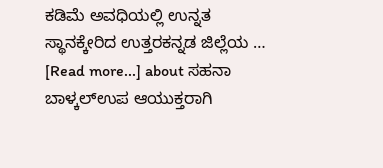ಕಡಿಮೆ ಅವಧಿಯಲ್ಲಿ ಉನ್ನತ ಸ್ಥಾನಕ್ಕೇರಿದ ಉತ್ತರಕನ್ನಡ ಜಿಲ್ಲೆಯ … [Read more...] about ಸಹನಾ ಬಾಳ್ಕಲ್ಉಪ ಆಯುಕ್ತರಾಗಿ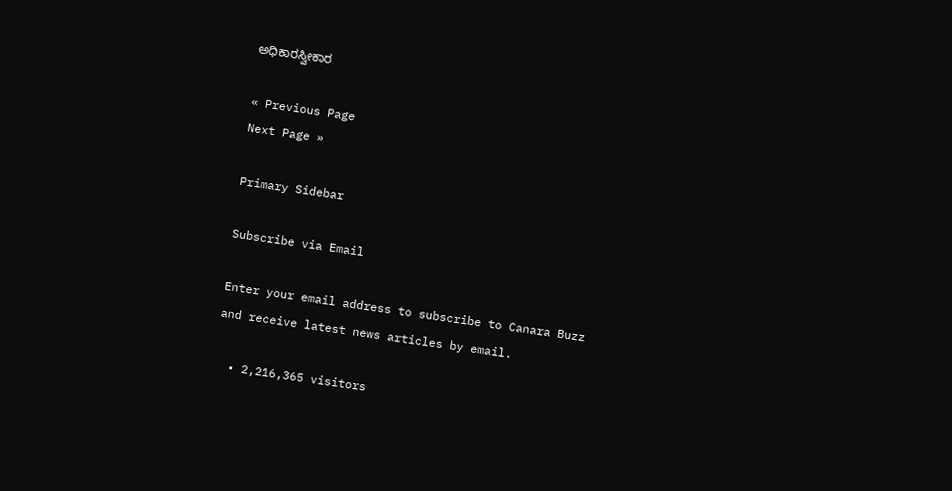ಅಧಿಕಾರಸ್ವೀಕಾರ

« Previous Page
Next Page »

Primary Sidebar

Subscribe via Email

Enter your email address to subscribe to Canara Buzz and receive latest news articles by email.

  • 2,216,365 visitors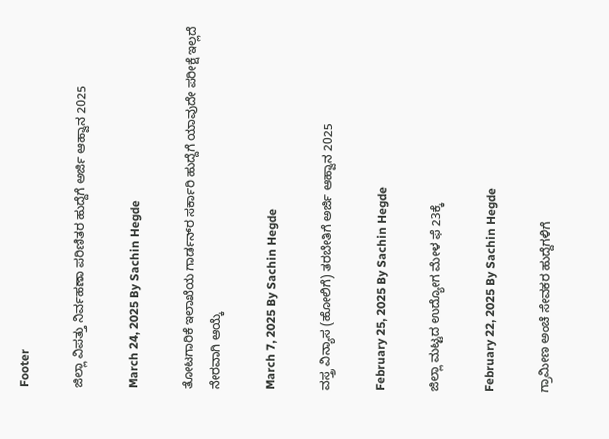Footer

ಜಿಲ್ಲಾ ವಿಪತ್ತು ನಿರ್ವಹಣಾ ಪರಿಣಿತರ ಹುದ್ದೆಗೆ ಅರ್ಜಿ ಆಹ್ವಾನ 2025

March 24, 2025 By Sachin Hegde

ತೋಟಗಾರಿಕೆ ಇಲಾಖೆಯ ಗಾರ್ಡನ್‌ರ ಸರ್ಕಾರಿ ಹುದ್ದೆಗೆ ಯಾವುದೇ ಪರೀಕ್ಷೆ ಇಲ್ಲದೆ ನೇರವಾಗಿ ಆಯ್ಕೆ

March 7, 2025 By Sachin Hegde

ವಸ್ತ್ರ ವಿನ್ಯಾಸ (ಹೋಲಿಗೆ) ತರಬೇತಿಗೆ ಅರ್ಜಿ ಆಹ್ವಾನ 2025

February 25, 2025 By Sachin Hegde

ಜಿಲ್ಲಾ ಮಟ್ಟದ ಉದ್ಯೋಗ ಮೇಳ ಫೆ 23ಕ್ಕೆ

February 22, 2025 By Sachin Hegde

ಗ್ರಾಮೀಣ ಅಂಚೆ ಸೇವಕರ ಹುದ್ದೆಗಳಿಗೆ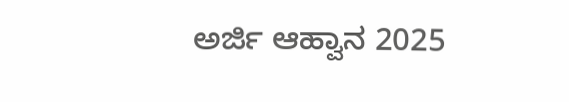ಅರ್ಜಿ ಆಹ್ವಾನ 2025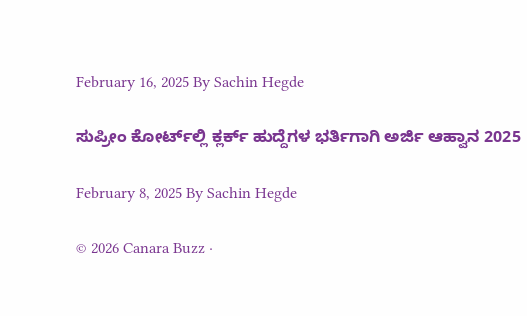February 16, 2025 By Sachin Hegde

ಸುಪ್ರೀಂ ಕೋರ್ಟ್‌ಲ್ಲಿ ಕ್ಲರ್ಕ್ ಹುದ್ದೆಗಳ ಭರ್ತಿಗಾಗಿ ಅರ್ಜಿ ಆಹ್ವಾನ 2025

February 8, 2025 By Sachin Hegde

© 2026 Canara Buzz ·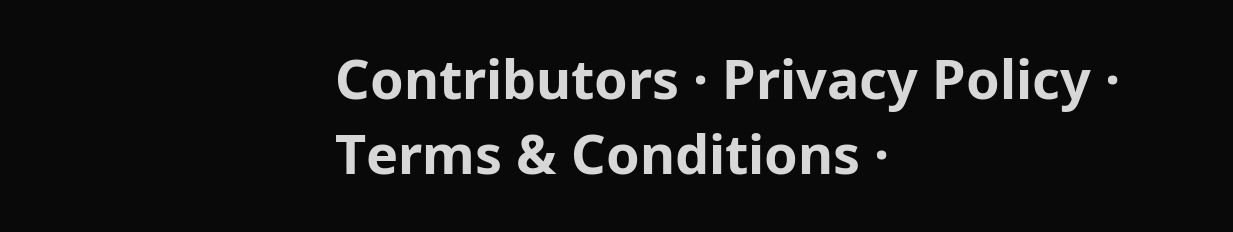Contributors · Privacy Policy · Terms & Conditions ·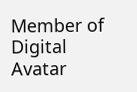Member of Digital Avatar